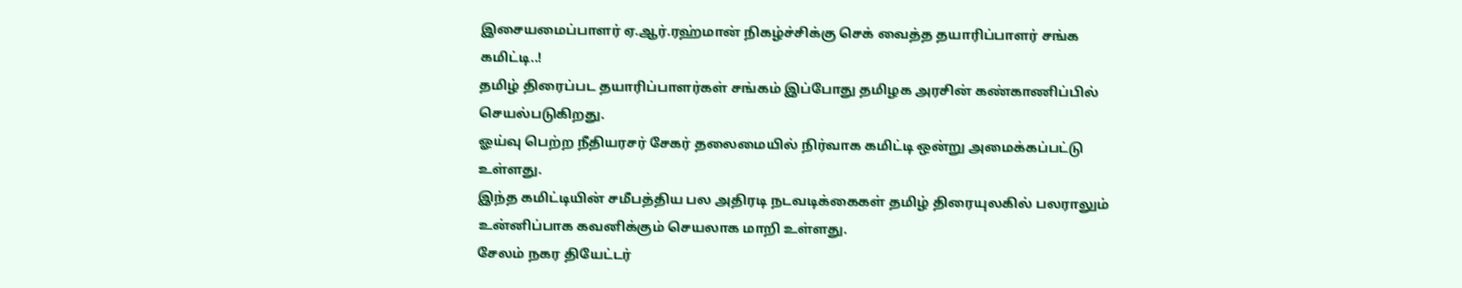இசையமைப்பாளர் ஏ.ஆர்.ரஹ்மான் நிகழ்ச்சிக்கு செக் வைத்த தயாரிப்பாளர் சங்க கமிட்டி..!
தமிழ் திரைப்பட தயாரிப்பாளர்கள் சங்கம் இப்போது தமிழக அரசின் கண்காணிப்பில் செயல்படுகிறது.
ஓய்வு பெற்ற நீதியரசர் சேகர் தலைமையில் நிர்வாக கமிட்டி ஒன்று அமைக்கப்பட்டு உள்ளது.
இந்த கமிட்டியின் சமீபத்திய பல அதிரடி நடவடிக்கைகள் தமிழ் திரையுலகில் பலராலும் உன்னிப்பாக கவனிக்கும் செயலாக மாறி உள்ளது.
சேலம் நகர தியேட்டர்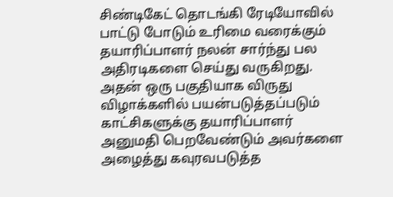சிண்டிகேட் தொடங்கி ரேடியோவில் பாட்டு போடும் உரிமை வரைக்கும் தயாரிப்பாளர் நலன் சார்ந்து பல அதிரடிகளை செய்து வருகிறது.
அதன் ஒரு பகுதியாக விருது விழாக்களில் பயன்படுத்தப்படும் காட்சிகளுக்கு தயாரிப்பாளர் அனுமதி பெறவேண்டும் அவர்களை அழைத்து கவுரவபடுத்த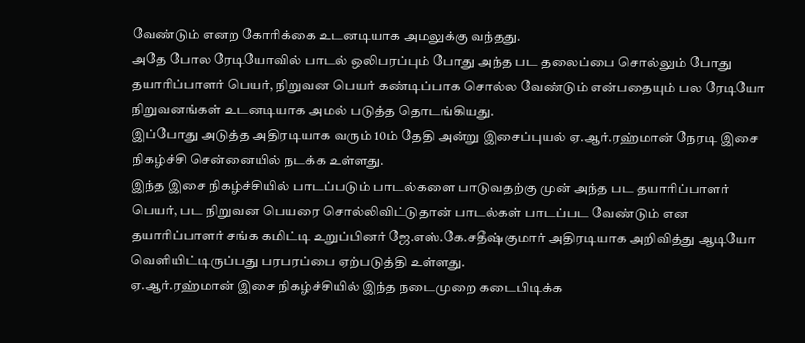வேண்டும் எனற கோரிக்கை உடனடியாக அமலுக்கு வந்தது.
அதே போல ரேடியோவில் பாடல் ஒலிபரப்பும் போது அந்த பட தலைப்பை சொல்லும் போது தயாரிப்பாளர் பெயர், நிறுவன பெயர் கண்டிப்பாக சொல்ல வேண்டும் என்பதையும் பல ரேடியோ நிறுவனங்கள் உடனடியாக அமல் படுத்த தொடங்கியது.
இப்போது அடுத்த அதிரடியாக வரும் 10ம் தேதி அன்று இசைப்புயல் ஏ.ஆர்.ரஹ்மான் நேரடி இசை நிகழ்ச்சி சென்னையில் நடக்க உள்ளது.
இந்த இசை நிகழ்ச்சியில் பாடப்படும் பாடல்களை பாடுவதற்கு முன் அந்த பட தயாரிப்பாளர் பெயர், பட நிறுவன பெயரை சொல்லிவிட்டுதான் பாடல்கள் பாடப்பட வேண்டும் என தயாரிப்பாளர் சங்க கமிட்டி உறுப்பினர் ஜே.எஸ்.கே.சதீஷ்குமார் அதிரடியாக அறிவித்து ஆடியோ வெளியிட்டிருப்பது பரபரப்பை ஏற்படுத்தி உள்ளது.
ஏ.ஆர்.ரஹ்மான் இசை நிகழ்ச்சியில் இந்த நடைமுறை கடைபிடிக்க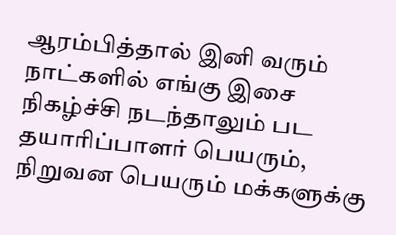ஆரம்பித்தால் இனி வரும் நாட்களில் எங்கு இசை நிகழ்ச்சி நடந்தாலும் பட தயாரிப்பாளர் பெயரும், நிறுவன பெயரும் மக்களுக்கு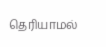தெரியாமல்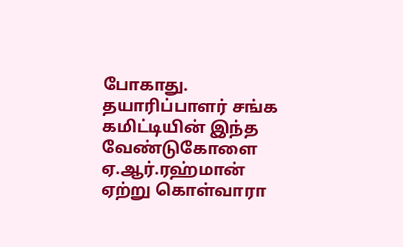போகாது.
தயாரிப்பாளர் சங்க கமிட்டியின் இந்த வேண்டுகோளை ஏ.ஆர்.ரஹ்மான் ஏற்று கொள்வாரா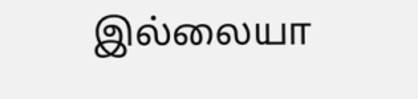இல்லையா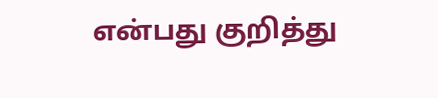என்பது குறித்து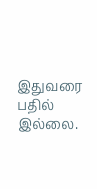இதுவரை பதில் இல்லை.